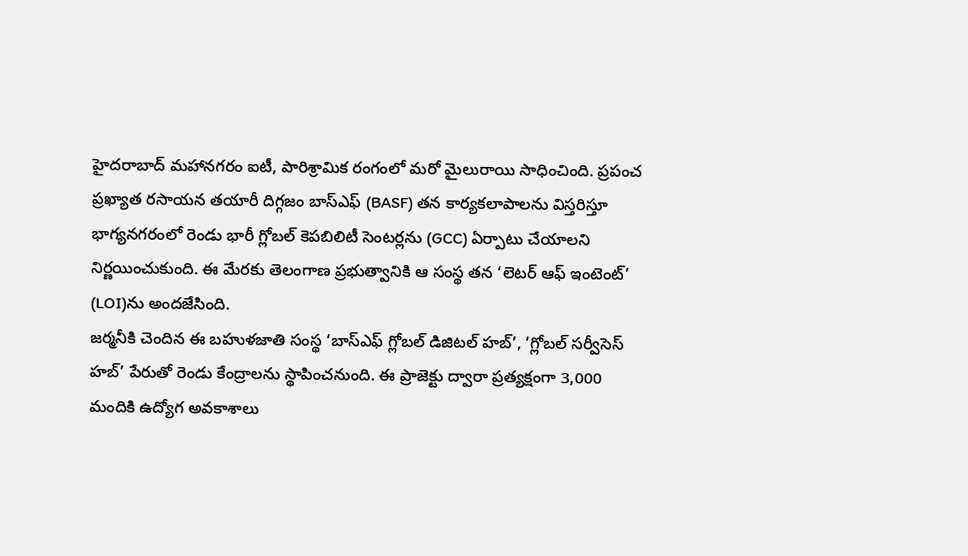హైదరాబాద్ మహానగరం ఐటీ, పారిశ్రామిక రంగంలో మరో మైలురాయి సాధించింది. ప్రపంచ ప్రఖ్యాత రసాయన తయారీ దిగ్గజం బాస్ఎఫ్ (BASF) తన కార్యకలాపాలను విస్తరిస్తూ భాగ్యనగరంలో రెండు భారీ గ్లోబల్ కెపబిలిటీ సెంటర్లను (GCC) ఏర్పాటు చేయాలని నిర్ణయించుకుంది. ఈ మేరకు తెలంగాణ ప్రభుత్వానికి ఆ సంస్థ తన ‘లెటర్ ఆఫ్ ఇంటెంట్’ (LOI)ను అందజేసింది.
జర్మనీకి చెందిన ఈ బహుళజాతి సంస్థ ‘బాస్ఎఫ్ గ్లోబల్ డిజిటల్ హబ్’, ‘గ్లోబల్ సర్వీసెస్ హబ్’ పేరుతో రెండు కేంద్రాలను స్థాపించనుంది. ఈ ప్రాజెక్టు ద్వారా ప్రత్యక్షంగా 3,000 మందికి ఉద్యోగ అవకాశాలు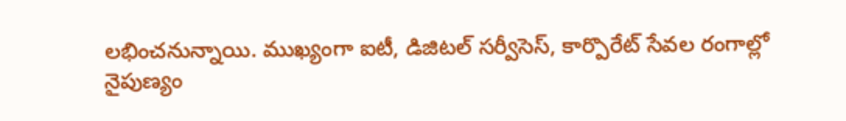లభించనున్నాయి. ముఖ్యంగా ఐటీ, డిజిటల్ సర్వీసెస్, కార్పొరేట్ సేవల రంగాల్లో నైపుణ్యం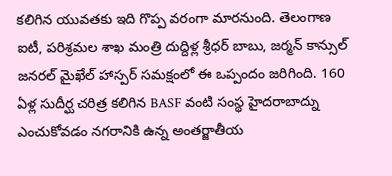కలిగిన యువతకు ఇది గొప్ప వరంగా మారనుంది. తెలంగాణ ఐటీ, పరిశ్రమల శాఖ మంత్రి దుద్దిళ్ల శ్రీధర్ బాబు, జర్మన్ కాన్సుల్ జనరల్ మైఖేల్ హాస్పర్ సమక్షంలో ఈ ఒప్పందం జరిగింది. 160 ఏళ్ల సుదీర్ఘ చరిత్ర కలిగిన BASF వంటి సంస్థ హైదరాబాద్ను ఎంచుకోవడం నగరానికి ఉన్న అంతర్జాతీయ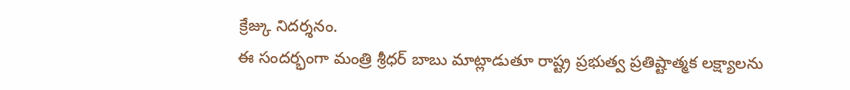క్రేజ్కు నిదర్శనం.
ఈ సందర్భంగా మంత్రి శ్రీధర్ బాబు మాట్లాడుతూ రాష్ట్ర ప్రభుత్వ ప్రతిష్టాత్మక లక్ష్యాలను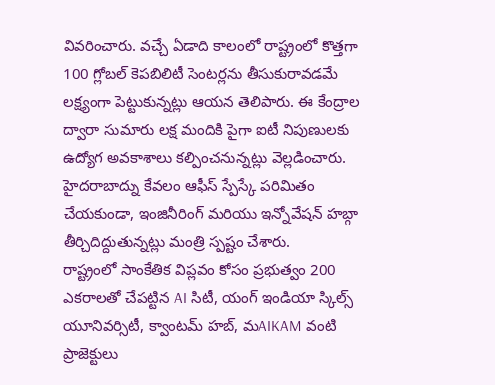వివరించారు. వచ్చే ఏడాది కాలంలో రాష్ట్రంలో కొత్తగా 100 గ్లోబల్ కెపబిలిటీ సెంటర్లను తీసుకురావడమే లక్ష్యంగా పెట్టుకున్నట్లు ఆయన తెలిపారు. ఈ కేంద్రాల ద్వారా సుమారు లక్ష మందికి పైగా ఐటీ నిపుణులకు ఉద్యోగ అవకాశాలు కల్పించనున్నట్లు వెల్లడించారు. హైదరాబాద్ను కేవలం ఆఫీస్ స్పేస్కే పరిమితం చేయకుండా, ఇంజినీరింగ్ మరియు ఇన్నోవేషన్ హబ్గా తీర్చిదిద్దుతున్నట్లు మంత్రి స్పష్టం చేశారు.
రాష్ట్రంలో సాంకేతిక విప్లవం కోసం ప్రభుత్వం 200 ఎకరాలతో చేపట్టిన AI సిటీ, యంగ్ ఇండియా స్కిల్స్ యూనివర్సిటీ, క్వాంటమ్ హబ్, మAIKAM వంటి ప్రాజెక్టులు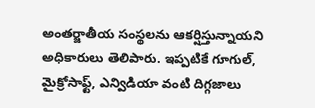అంతర్జాతీయ సంస్థలను ఆకర్షిస్తున్నాయని అధికారులు తెలిపారు. ఇప్పటికే గూగుల్, మైక్రోసాఫ్ట్, ఎన్విడియా వంటి దిగ్గజాలు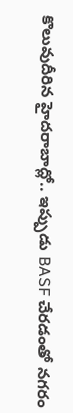కొలువుదీరిన హైదరాబాద్లో.. ఇప్పుడు BASF చేరడంతో నగరం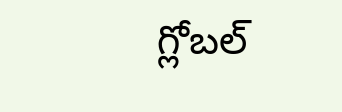గ్లోబల్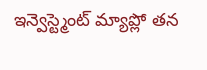ఇన్వెస్ట్మెంట్ మ్యాప్లో తన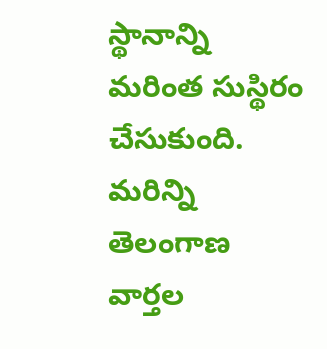స్థానాన్ని మరింత సుస్థిరం చేసుకుంది.
మరిన్ని తెలంగాణ వార్తల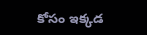కోసం ఇక్కడ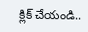క్లిక్ చేయండి..